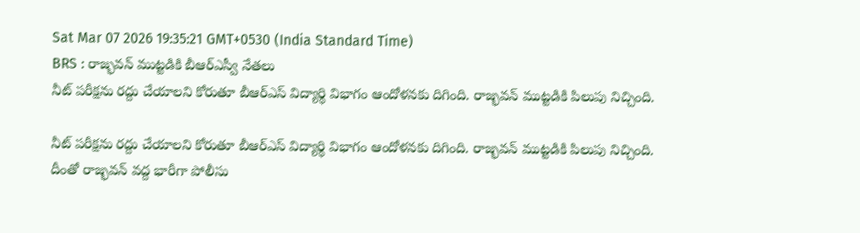Sat Mar 07 2026 19:35:21 GMT+0530 (India Standard Time)
BRS : రాజ్భవన్ ముట్టడికి బీఆర్ఎస్వీ నేతలు
నీట్ పరీక్షను రద్దు చేయాలని కోరుతూ బీఆర్ఎస్ విద్యార్థి విభాగం ఆందోళనకు దిగింది. రాజ్భవన్ ముట్టడికి పిలుపు నిచ్చింది.

నీట్ పరీక్షను రద్దు చేయాలని కోరుతూ బీఆర్ఎస్ విద్యార్థి విభాగం ఆందోళనకు దిగింది. రాజ్భవన్ ముట్టడికి పిలుపు నిచ్చింది. దీంతో రాజ్భవన్ వద్ద భారీగా పోలీసు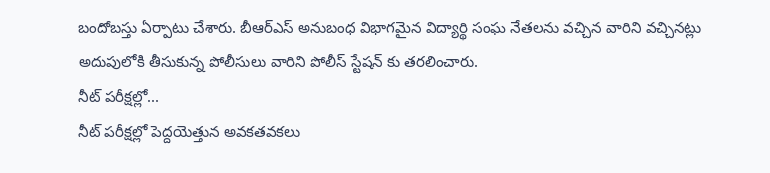బందోబస్తు ఏర్పాటు చేశారు. బీఆర్ఎస్ అనుబంధ విభాగమైన విద్యార్థి సంఘ నేతలను వచ్చిన వారిని వచ్చినట్లు అదుపులోకి తీసుకున్న పోలీసులు వారిని పోలీస్ స్టేషన్ కు తరలించారు.
నీట్ పరీక్షల్లో...
నీట్ పరీక్షల్లో పెద్దయెత్తున అవకతవకలు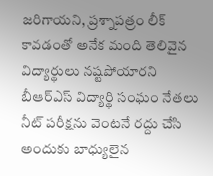జరిగాయని, ప్రశ్నాపత్రం లీక్ కావడంతో అనేక మంది తెలివైన విద్యార్థులు నష్టపోయారని బీఆర్ఎస్ విద్యార్థి సంఘం నేతలు నీట్ పరీక్షను వెంటనే రద్దు చేసి అందుకు బాధ్యులైన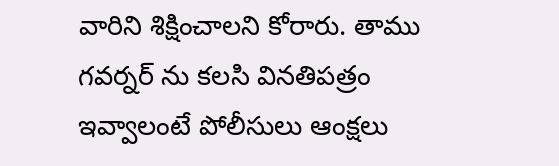వారిని శిక్షించాలని కోరారు. తాము గవర్నర్ ను కలసి వినతిపత్రం ఇవ్వాలంటే పోలీసులు ఆంక్షలు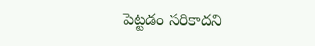పెట్టడం సరికాదని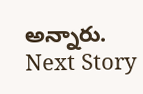అన్నారు.
Next Story